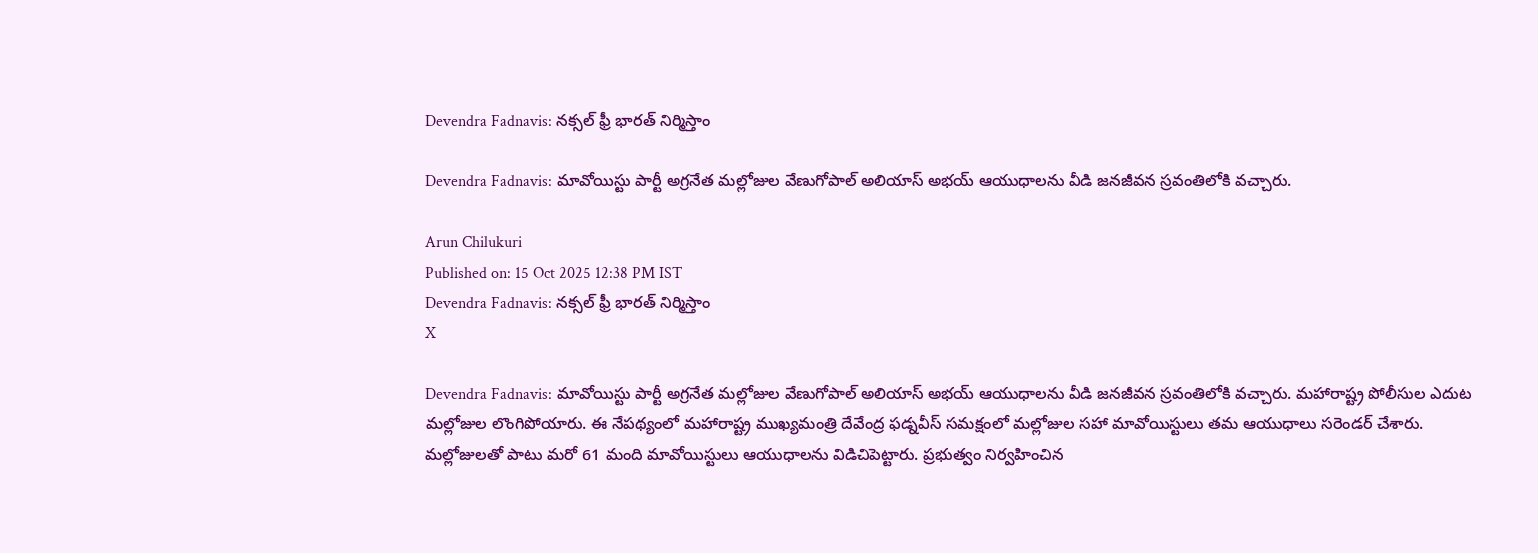Devendra Fadnavis: నక్సల్ ఫ్రీ భారత్ నిర్మిస్తాం

Devendra Fadnavis: మావోయిస్టు పార్టీ అగ్రనేత మల్లోజుల వేణుగోపాల్‌ అలియాస్‌ అభయ్‌ ఆయుధాలను వీడి జనజీవన స్రవంతిలోకి వచ్చారు.

Arun Chilukuri
Published on: 15 Oct 2025 12:38 PM IST
Devendra Fadnavis: నక్సల్ ఫ్రీ భారత్ నిర్మిస్తాం
X

Devendra Fadnavis: మావోయిస్టు పార్టీ అగ్రనేత మల్లోజుల వేణుగోపాల్‌ అలియాస్‌ అభయ్‌ ఆయుధాలను వీడి జనజీవన స్రవంతిలోకి వచ్చారు. మహారాష్ట్ర పోలీసుల ఎదుట మల్లోజుల లొంగిపోయారు. ఈ నేపథ్యంలో మహారాష్ట్ర ముఖ్యమంత్రి దేవేంద్ర ఫడ్నవీస్ సమక్షంలో మల్లోజుల సహా మావోయిస్టులు తమ ఆయుధాలు సరెండర్‌ చేశారు. మల్లోజులతో పాటు మరో 61 మంది మావోయిస్టులు ఆయుధాలను విడిచిపెట్టారు. ప్రభుత్వం నిర్వహించిన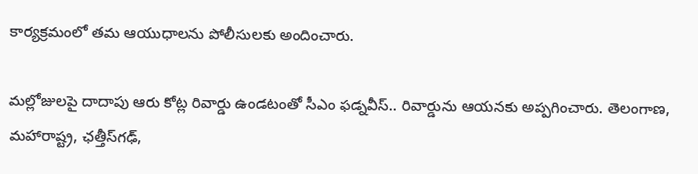కార్యక్రమంలో తమ ఆయుధాలను పోలీసులకు అందించారు.

మల్లోజులపై దాదాపు ఆరు కోట్ల రివార్డు ఉండటంతో సీఎం ఫడ్నవీస్‌.. రివార్డును ఆయనకు అప్పగించారు. తెలంగాణ, మహారాష్ట్ర, ఛత్తీస్‌గఢ్‌,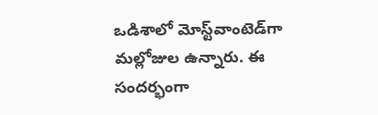ఒడిశాలో మోస్ట్‌వాంటెడ్‌గా మల్లోజుల ఉన్నారు. ఈ సందర్భంగా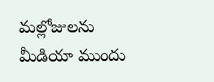మల్లోజులను మీడియా ముందు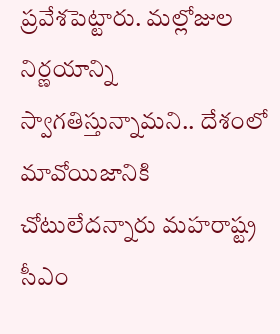ప్రవేశపెట్టారు. మల్లోజుల నిర్ణయాన్ని స్వాగతిస్తున్నామని.. దేశంలో మావోయిజానికి చోటులేదన్నారు మహరాష్ట్ర సీఎం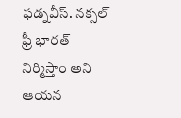ఫడ్నవీస్. నక్సల్ ఫ్రీ భారత్‌ నిర్మిస్తాం అని ఆయన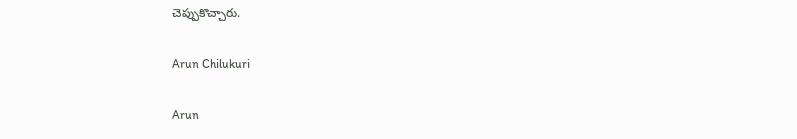చెప్పుకొచ్చారు.

Arun Chilukuri

Arun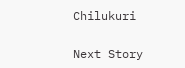Chilukuri

Next Story